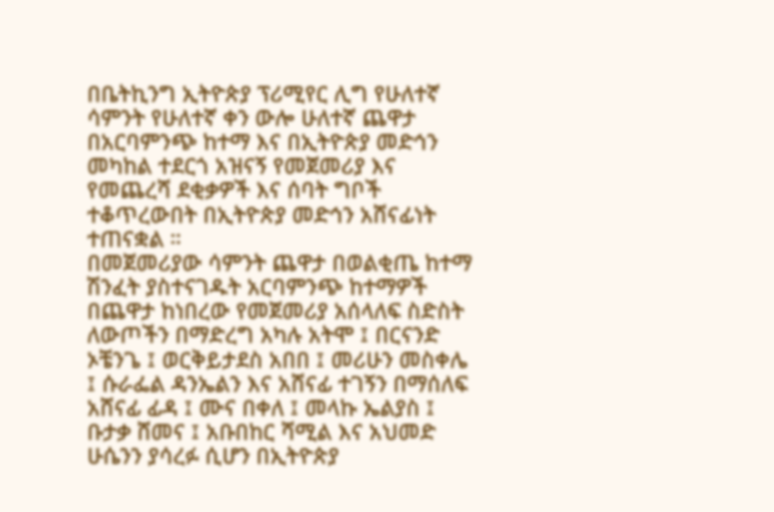በቤትኪንግ ኢትዮጵያ ፕሪሚየር ሊግ የሁለተኛ ሳምንት የሁለተኛ ቀን ውሎ ሁለተኛ ጨዋታ በአርባምንጭ ከተማ እና በኢትዮጵያ መድኅን መካከል ተደርጎ አዝናኝ የመጀመሪያ እና የመጨረሻ ደቂቃዎች እና ሰባት ግቦች ተቆጥረውበት በኢትዮጵያ መድኅን አሸናፊነት ተጠናቋል ።
በመጀመሪያው ሳምንት ጨዋታ በወልቂጤ ከተማ ሽንፈት ያስተናገዱት አርባምንጭ ከተማዎች በጨዋታ ከነበረው የመጀመሪያ አሰላለፍ ስድስት ለውጦችን በማድረግ አካሉ አትሞ ፤ በርናንድ ኦቼንጌ ፤ ወርቅይታደስ አበበ ፤ መሪሁን መስቀሌ ፤ ሱራፌል ዳንኤልን እና አሸናፊ ተገኝን በማሰለፍ አሸናፊ ፊዳ ፤ ሙና በቀለ ፤ መላኩ ኤልያስ ፤ ቡታቃ ሸመና ፤ አቡበከር ሻሚል እና አህመድ ሁሴንን ያሳረፉ ሲሆን በኢትዮጵያ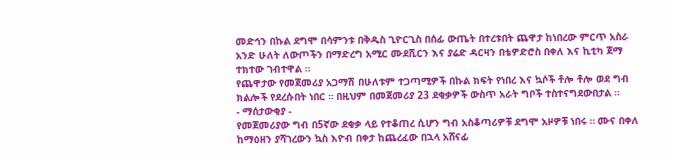መድኅን በኩል ደግሞ በሳምንቱ በቅዱስ ጊዮርጊስ በሰፊ ውጤት በተረቱበት ጨዋታ ከነበረው ምርጥ አስራ አንድ ሁለት ለውጦችን በማድረግ አሚር ሙደሺርን እና ያሬድ ዳርዛን በቴዎድሮስ በቀለ እና ኪቲካ ጀማ ተክተው ገብተዋል ።
የጨዋታው የመጀመሪያ አጋማሽ በሁለቱም ተጋጣሚዎች በኩል ክፍት የነበረ እና ኳሶች ቶሎ ቶሎ ወደ ግብ ክልሎች የደረሱበት ነበር ። በዚህም በመጀመሪያ 23 ደቂቃዎች ውስጥ አራት ግቦች ተስተናግደውበታል ።
- ማሰታውቂያ -
የመጀመሪያው ግብ በ5ኛው ደቂቃ ላይ የተቆጠረ ሲሆን ግብ አስቆጣሪዎቹ ደግሞ አዞዎቹ ነበሩ ። ሙና በቀለ ከማዕዘን ያሻገረውን ኳስ እዮብ በቀታ ከጨረፈው በኋላ አሸናፊ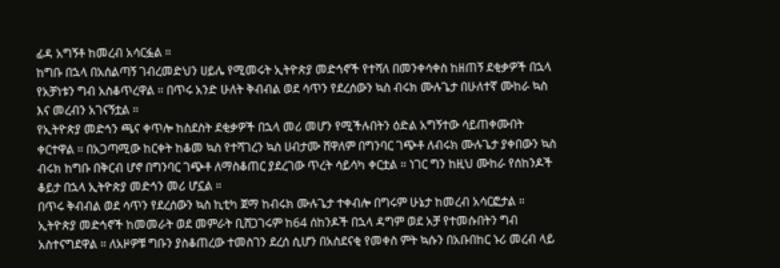ፊዳ አግኝቶ ከመረብ አሳርፏል ።
ከግቡ በኋላ በአሰልጣኝ ገብረመድህን ሀይሌ የሚመሩት ኢትዮጵያ መድኅኖች የተሻለ በመንቀሳቀስ ከዘጠኝ ደቂቃዎች በኋላ የአቻነቱን ግብ አስቆጥረዋል ። በጥሩ አንድ ሁለት ቅብብል ወደ ሳጥን የደረሰውን ኳስ ብሩክ ሙሉጌታ በሁለተኛ ሙከራ ኳስ እና መረብን አገናኝቷል ።
የኢትዮጵያ መድኅን ጫና ቀጥሎ ከስደስት ደቂቃዎች በኋላ መሪ መሆን የሚችሉበትን ዕድል አግኝተው ሳይጠቀሙበት ቀርተዋል ። በአጋጣሚው ከርቀት ከቆመ ኳስ የተሻገረን ኳስ ሀብታሙ ሸዋለም በግንባር ገጭቶ ለብሩክ ሙሉጌታ ያቀበውን ኳስ ብሩክ ከግቡ በቅርብ ሆኖ በግንባር ገጭቶ ለማስቆጠር ያደረገው ጥረት ሳይሳካ ቀርቷል ። ነገር ግን ከዚህ ሙከራ የሰከንዶች ቆይታ በኋላ ኢትዮጵያ መድኅን መሪ ሆኗል ።
በጥሩ ቅብብል ወደ ሳጥን የደረሰውን ኳስ ኪቲካ ጀማ ከብሩክ ሙሉጌታ ተቀብሎ በግሩም ሁኔታ ከመረብ አሳርፎታል ።
ኢትዮጵያ መድኅኖች ከመመራት ወደ መምራት ቢሸጋገሩም ከ64 ሰከንዶች በኋላ ዳግም ወደ አቻ የተመሱበትን ግብ አስተናግደዋል ። ለአዞዎቹ ግቡን ያስቆጠረው ተመስገን ደረሰ ሲሆን በአስደናቂ የመቀስ ምት ኳሱን በአቡበከር ኑሪ መረብ ላይ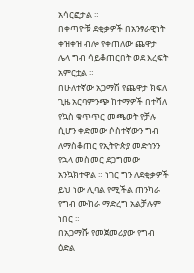አሳርፎታል ።
በቀጣዮቹ ደቂቃዎች በአንፃራዊነት ቀዝቀዝ ብሎ የቀጠለው ጨዋታ ሌላ ግብ ሳይቆጠርበት ወደ እረፍት አምርቷል ።
በሁለተኛው አጋማሽ የጨዋታ ክፍለ ጊዜ አርባምንጭ ከተማዎች በተሻለ የኳስ ቁጥጥር መጫወት የቻሉ ሲሆን ቀድመው ሶስተኛውን ግብ ለማስቆጠር የኢትዮጵያ መድኅንን የኋላ መስመር ደጋግመው አንኳክተዋል ። ነገር ግን ለደቂቃዎች ይህ ነው ሊባል የሚችል ጠንካራ የግብ ሙከራ ማድረግ አልቻሉም ነበር ።
በአጋማሹ የመጀመሪያው የግብ ዕድል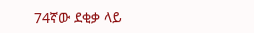74ኛው ደቂቃ ላይ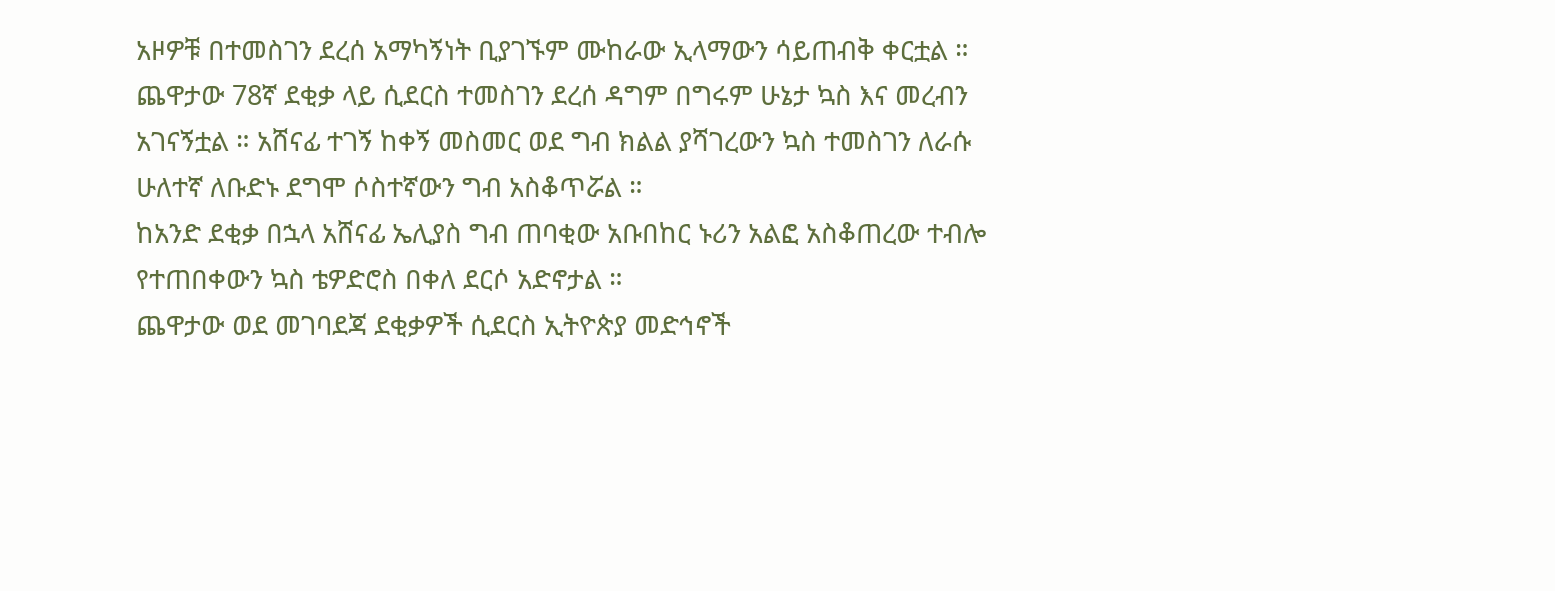አዞዎቹ በተመስገን ደረሰ አማካኝነት ቢያገኙም ሙከራው ኢላማውን ሳይጠብቅ ቀርቷል ።
ጨዋታው 78ኛ ደቂቃ ላይ ሲደርስ ተመስገን ደረሰ ዳግም በግሩም ሁኔታ ኳስ እና መረብን አገናኝቷል ። አሸናፊ ተገኝ ከቀኝ መስመር ወደ ግብ ክልል ያሻገረውን ኳስ ተመስገን ለራሱ ሁለተኛ ለቡድኑ ደግሞ ሶስተኛውን ግብ አስቆጥሯል ።
ከአንድ ደቂቃ በኋላ አሸናፊ ኤሊያስ ግብ ጠባቂው አቡበከር ኑሪን አልፎ አስቆጠረው ተብሎ የተጠበቀውን ኳስ ቴዎድሮስ በቀለ ደርሶ አድኖታል ።
ጨዋታው ወደ መገባደጃ ደቂቃዎች ሲደርስ ኢትዮጵያ መድኅኖች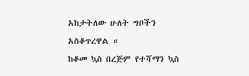አከታትለው ሁለት ግቦችን አስቆጥረዋል ።
ከቆመ ኳስ በረጅም የተሻማን ኳስ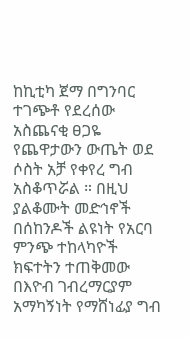ከኪቲካ ጀማ በግንባር ተገጭቶ የደረሰው አስጨናቂ ፀጋዬ የጨዋታውን ውጤት ወደ ሶስት አቻ የቀየረ ግብ አስቆጥሯል ። በዚህ ያልቆሙት መድኅኖች በሰከንዶች ልዩነት የአርባ ምንጭ ተከላካዮች ክፍተትን ተጠቅመው በእዮብ ገብረማርያም አማካኝነት የማሸነፊያ ግብ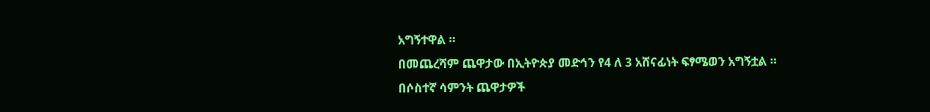አግኝተዋል ።
በመጨረሻም ጨዋታው በኢትዮጵያ መድኅን የ4 ለ 3 አሸናፊነት ፍፃሜወን አግኝቷል ።
በሶስተኛ ሳምንት ጨዋታዎች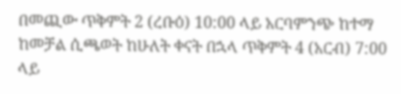በመጪው ጥቅምት 2 (ረቡዕ) 10:00 ላይ አርባምንጭ ከተማ ከመቻል ሲጫወት ከሁለት ቀናት በኋላ ጥቅምት 4 (አርብ) 7:00 ላይ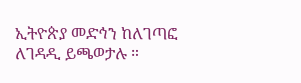ኢትዮጵያ መድኅን ከለገጣፎ ለገዳዲ ይጫወታሉ ።